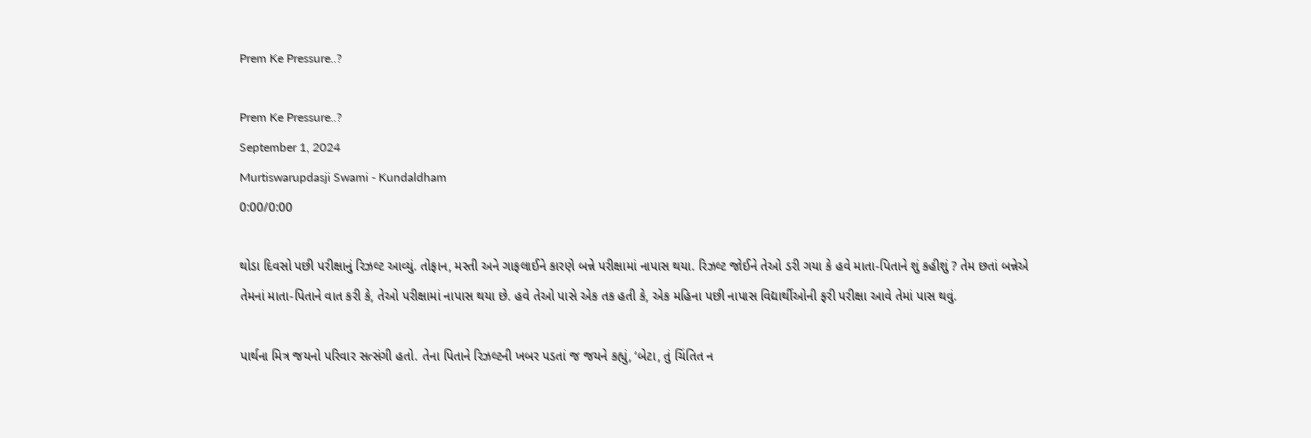Prem Ke Pressure..?

Prem Ke Pressure..?
September 1, 2024
Murtiswarupdasji Swami - Kundaldham
0:00/0:00

થોડા દિવસો પછી પરીક્ષાનું રિઝલ્ટ આવ્યું. તોફાન, મસ્તી અને ગાફલાઈને કારણે બન્ને પરીક્ષામાં નાપાસ થયા. રિઝલ્ટ જોઈને તેઓ ડરી ગયા કે હવે માતા-પિતાને શું કહીશું ? તેમ છતાં બન્નેએ તેમનાં માતા-પિતાને વાત કરી કે, તેઓ પરીક્ષામાં નાપાસ થયા છે. હવે તેઓ પાસે એક તક હતી કે, એક મહિના પછી નાપાસ વિદ્યાર્થીઓની ફરી પરીક્ષા આવે તેમાં પાસ થવું.

પાર્થના મિત્ર જયનો પરિવાર સત્સંગી હતો. તેના પિતાને રિઝલ્ટની ખબર પડતાં જ જયને કહ્યું, ‘બેટા, તું ચિંતિત ન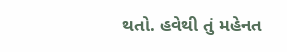થતો. હવેથી તું મહેનત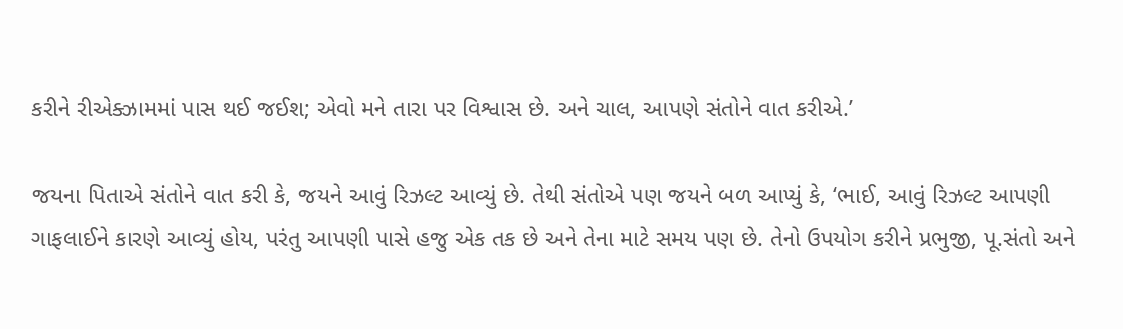કરીને રીએક્ઝામમાં પાસ થઈ જઈશ; એવો મને તારા પર વિશ્વાસ છે. અને ચાલ, આપણે સંતોને વાત કરીએ.’

જયના પિતાએ સંતોને વાત કરી કે, જયને આવું રિઝલ્ટ આવ્યું છે. તેથી સંતોએ પણ જયને બળ આપ્યું કે, ‘ભાઈ, આવું રિઝલ્ટ આપણી ગાફલાઈને કારણે આવ્યું હોય, પરંતુ આપણી પાસે હજુ એક તક છે અને તેના માટે સમય પણ છે. તેનો ઉપયોગ કરીને પ્રભુજી, પૂ.સંતો અને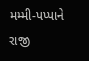મમ્મી-પપ્પાને રાજી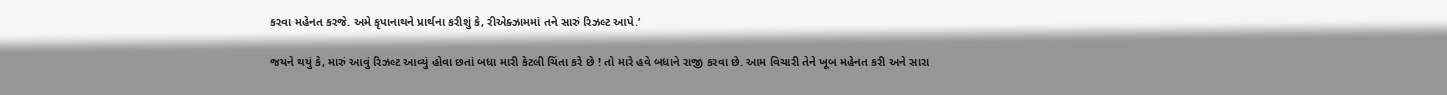કરવા મહેનત કરજે. અમે કૃપાનાથને પ્રાર્થના કરીશું કે, રીએક્ઝામમાં તને સારું રિઝલ્ટ આપે.’

જયને થયું કે, મારું આવું રિઝલ્ટ આવ્યું હોવા છતાં બધા મારી કેટલી ચિંતા કરે છે ! તો મારે હવે બધાને રાજી કરવા છે. આમ વિચારી તેને ખૂબ મહેનત કરી અને સારા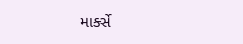માર્ક્સે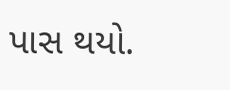પાસ થયો.